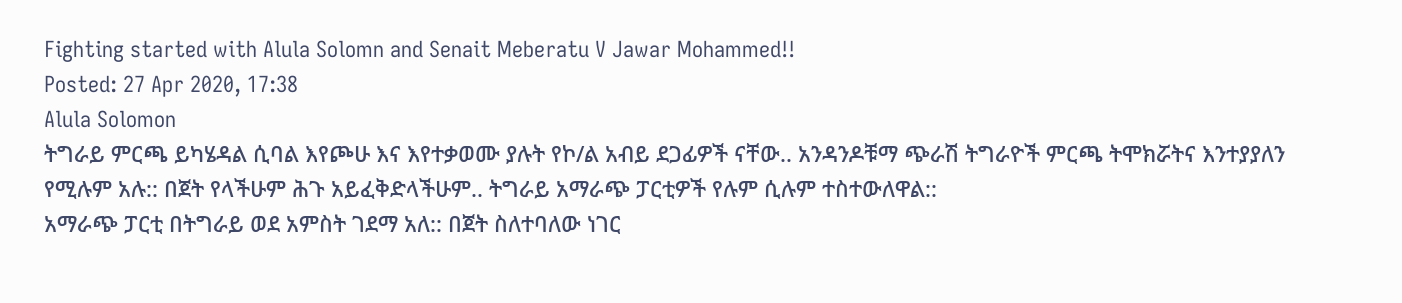Fighting started with Alula Solomn and Senait Meberatu V Jawar Mohammed!!
Posted: 27 Apr 2020, 17:38
Alula Solomon
ትግራይ ምርጫ ይካሄዳል ሲባል እየጮሁ እና እየተቃወሙ ያሉት የኮ/ል አብይ ደጋፊዎች ናቸው.. አንዳንዶቹማ ጭራሽ ትግራዮች ምርጫ ትሞክሯትና እንተያያለን የሚሉም አሉ:: በጀት የላችሁም ሕጉ አይፈቅድላችሁም.. ትግራይ አማራጭ ፓርቲዎች የሉም ሲሉም ተስተውለዋል::
አማራጭ ፓርቲ በትግራይ ወደ አምስት ገደማ አለ:: በጀት ስለተባለው ነገር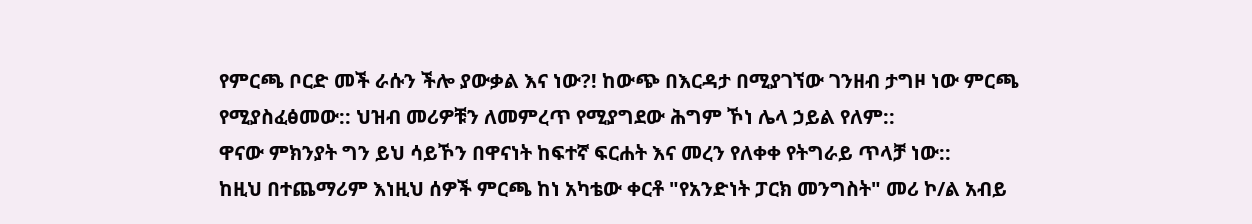የምርጫ ቦርድ መች ራሱን ችሎ ያውቃል እና ነው?! ከውጭ በእርዳታ በሚያገኘው ገንዘብ ታግዞ ነው ምርጫ የሚያስፈፅመው:: ህዝብ መሪዎቹን ለመምረጥ የሚያግደው ሕግም ኾነ ሌላ ኃይል የለም::
ዋናው ምክንያት ግን ይህ ሳይኾን በዋናነት ከፍተኛ ፍርሐት እና መረን የለቀቀ የትግራይ ጥላቻ ነው::
ከዚህ በተጨማሪም እነዚህ ሰዎች ምርጫ ከነ አካቴው ቀርቶ "የአንድነት ፓርክ መንግስት" መሪ ኮ/ል አብይ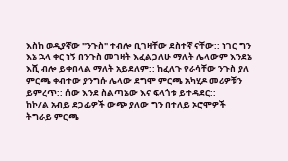እስከ ወዲያኛው "ንጉስ" ተብሎ ቢገዛቸው ደስተኛ ናቸው:: ነገር ግን እኔ ኋላ ቀር ነኝ በንጉስ መገዛት እፈልጋለሁ ማለት ሌላውም እንደኔ እሺ ብሎ ይቀበላል ማለት አይደለም:: ከፈለጉ የራሳቸው ንጉስ ያለ ምርጫ ቀብተው ያንግሱ ሌላው ደግሞ ምርጫ አካሂዶ መሪዎቹን ይምረጥ:: ሰው እንደ ስልጣኔው እና ፍላጎቱ ይተዳደር::
ከኮ/ል አብይ ደጋፊዎች ውጭ ያለው ግን በተለይ ኦሮሞዎች ትግራይ ምርጫ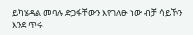ይካሄዳል መባሉ ድጋፋቸውን እየገለፁ ነው ብቻ ሳይኾን እንደ ጥሩ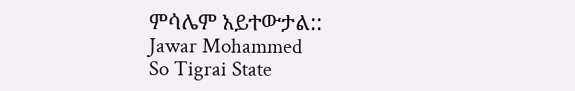ምሳሌም አይተውታል::
Jawar Mohammed
So Tigrai State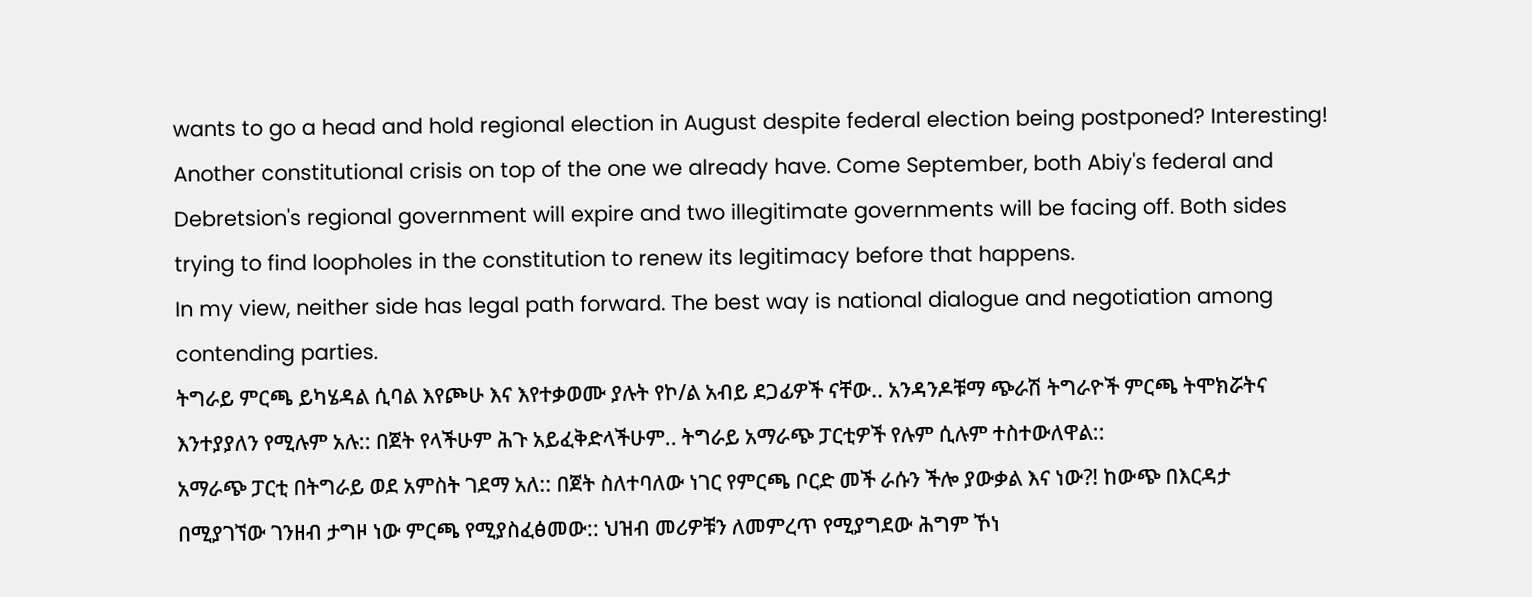wants to go a head and hold regional election in August despite federal election being postponed? Interesting! Another constitutional crisis on top of the one we already have. Come September, both Abiy's federal and Debretsion's regional government will expire and two illegitimate governments will be facing off. Both sides trying to find loopholes in the constitution to renew its legitimacy before that happens.
In my view, neither side has legal path forward. The best way is national dialogue and negotiation among contending parties.
ትግራይ ምርጫ ይካሄዳል ሲባል እየጮሁ እና እየተቃወሙ ያሉት የኮ/ል አብይ ደጋፊዎች ናቸው.. አንዳንዶቹማ ጭራሽ ትግራዮች ምርጫ ትሞክሯትና እንተያያለን የሚሉም አሉ:: በጀት የላችሁም ሕጉ አይፈቅድላችሁም.. ትግራይ አማራጭ ፓርቲዎች የሉም ሲሉም ተስተውለዋል::
አማራጭ ፓርቲ በትግራይ ወደ አምስት ገደማ አለ:: በጀት ስለተባለው ነገር የምርጫ ቦርድ መች ራሱን ችሎ ያውቃል እና ነው?! ከውጭ በእርዳታ በሚያገኘው ገንዘብ ታግዞ ነው ምርጫ የሚያስፈፅመው:: ህዝብ መሪዎቹን ለመምረጥ የሚያግደው ሕግም ኾነ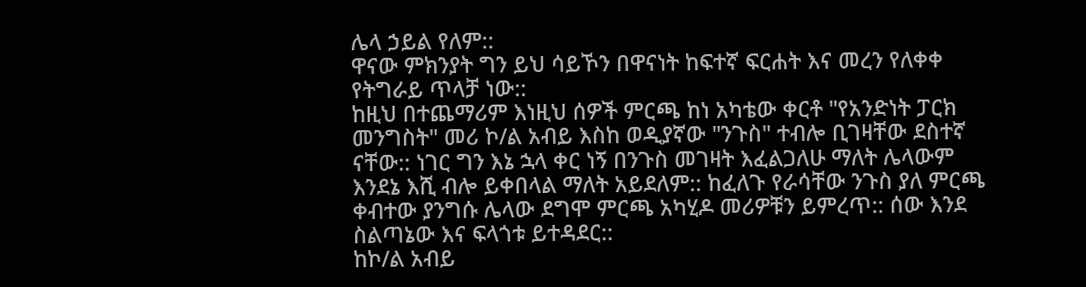ሌላ ኃይል የለም::
ዋናው ምክንያት ግን ይህ ሳይኾን በዋናነት ከፍተኛ ፍርሐት እና መረን የለቀቀ የትግራይ ጥላቻ ነው::
ከዚህ በተጨማሪም እነዚህ ሰዎች ምርጫ ከነ አካቴው ቀርቶ "የአንድነት ፓርክ መንግስት" መሪ ኮ/ል አብይ እስከ ወዲያኛው "ንጉስ" ተብሎ ቢገዛቸው ደስተኛ ናቸው:: ነገር ግን እኔ ኋላ ቀር ነኝ በንጉስ መገዛት እፈልጋለሁ ማለት ሌላውም እንደኔ እሺ ብሎ ይቀበላል ማለት አይደለም:: ከፈለጉ የራሳቸው ንጉስ ያለ ምርጫ ቀብተው ያንግሱ ሌላው ደግሞ ምርጫ አካሂዶ መሪዎቹን ይምረጥ:: ሰው እንደ ስልጣኔው እና ፍላጎቱ ይተዳደር::
ከኮ/ል አብይ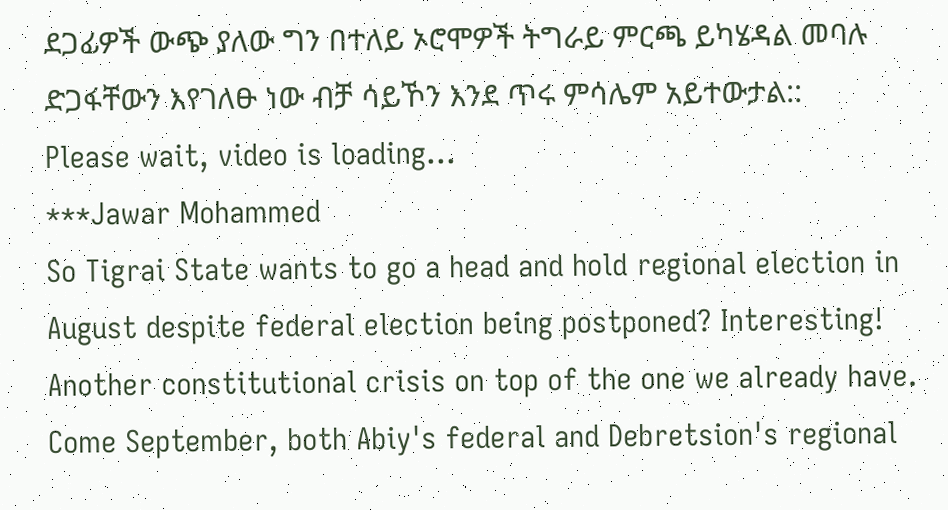ደጋፊዎች ውጭ ያለው ግን በተለይ ኦሮሞዎች ትግራይ ምርጫ ይካሄዳል መባሉ ድጋፋቸውን እየገለፁ ነው ብቻ ሳይኾን እንደ ጥሩ ምሳሌም አይተውታል::
Please wait, video is loading...
***Jawar Mohammed
So Tigrai State wants to go a head and hold regional election in August despite federal election being postponed? Interesting! Another constitutional crisis on top of the one we already have. Come September, both Abiy's federal and Debretsion's regional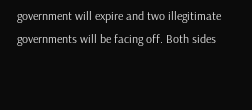government will expire and two illegitimate governments will be facing off. Both sides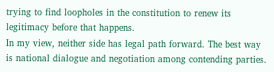trying to find loopholes in the constitution to renew its legitimacy before that happens.
In my view, neither side has legal path forward. The best way is national dialogue and negotiation among contending parties.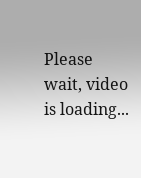Please wait, video is loading...